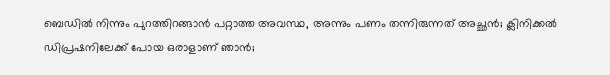ബെഡിൽ നിന്നും പുറത്തിറങ്ങാൻ പറ്റാത്ത അവസ്ഥ, അന്നും പണം തന്നിരുന്നത് അച്ഛൻ; ക്ലിനിക്കൽ ഡിപ്രഷനിലേക്ക് പോയ ഒരാളാണ് ഞാൻ;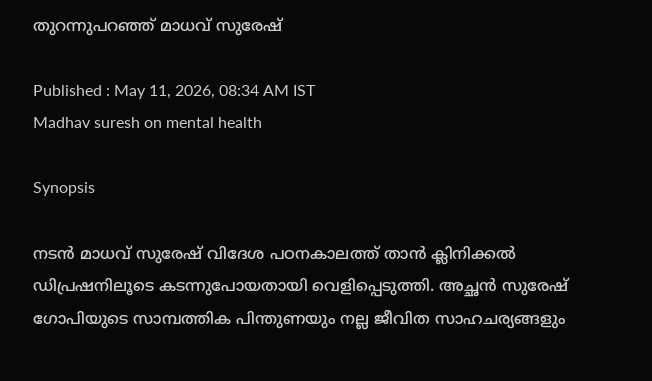തുറന്നുപറഞ്ഞ് മാധവ് സുരേഷ്

Published : May 11, 2026, 08:34 AM IST
Madhav suresh on mental health

Synopsis

നടൻ മാധവ് സുരേഷ് വിദേശ പഠനകാലത്ത് താൻ ക്ലിനിക്കൽ ഡിപ്രഷനിലൂടെ കടന്നുപോയതായി വെളിപ്പെടുത്തി. അച്ഛൻ സുരേഷ് ഗോപിയുടെ സാമ്പത്തിക പിന്തുണയും നല്ല ജീവിത സാഹചര്യങ്ങളും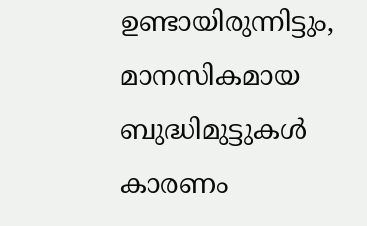ഉണ്ടായിരുന്നിട്ടും, മാനസികമായ ബുദ്ധിമുട്ടുകൾ കാരണം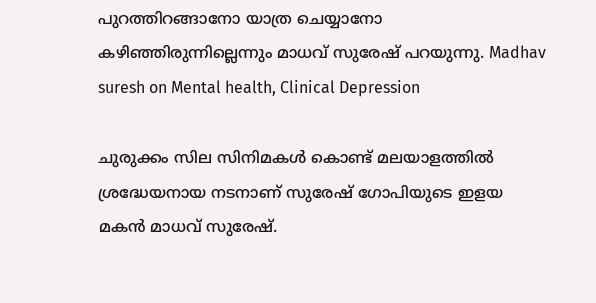പുറത്തിറങ്ങാനോ യാത്ര ചെയ്യാനോ കഴിഞ്ഞിരുന്നില്ലെന്നും മാധവ് സുരേഷ് പറയുന്നു. Madhav suresh on Mental health, Clinical Depression

ചുരുക്കം സില സിനിമകൾ കൊണ്ട് മലയാളത്തിൽ ശ്രദ്ധേയനായ നടനാണ് സുരേഷ് ഗോപിയുടെ ഇളയ മകൻ മാധവ് സുരേഷ്.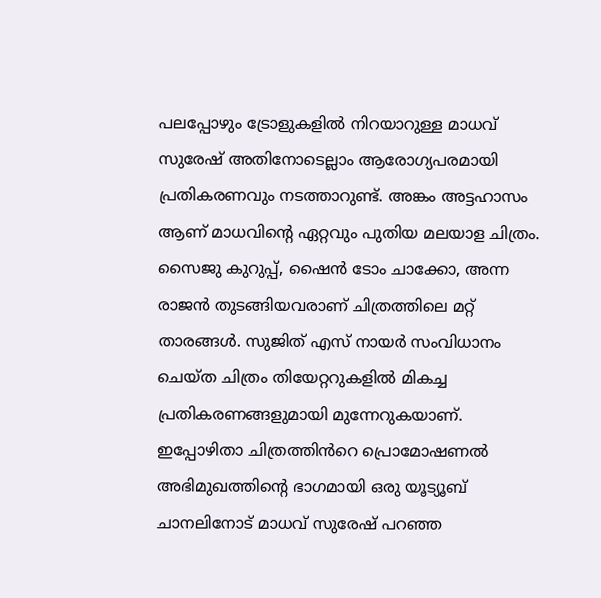പലപ്പോഴും ട്രോളുകളിൽ നിറയാറുള്ള മാധവ് സുരേഷ് അതിനോടെല്ലാം ആരോഗ്യപരമായി പ്രതികരണവും നടത്താറുണ്ട്. അങ്കം അട്ടഹാസം ആണ് മാധവിന്റെ ഏറ്റവും പുതിയ മലയാള ചിത്രം. സൈജു കുറുപ്പ്, ഷൈൻ ടോം ചാക്കോ, അന്ന രാജൻ തുടങ്ങിയവരാണ് ചിത്രത്തിലെ മറ്റ് താരങ്ങൾ. സുജിത് എസ് നായർ സംവിധാനം ചെയ്ത ചിത്രം തിയേറ്ററുകളിൽ മികച്ച പ്രതികരണങ്ങളുമായി മുന്നേറുകയാണ്. ഇപ്പോഴിതാ ചിത്രത്തിൻറെ പ്രൊമോഷണൽ അഭിമുഖത്തിന്റെ ഭാഗമായി ഒരു യൂട്യൂബ് ചാനലിനോട് മാധവ് സുരേഷ് പറഞ്ഞ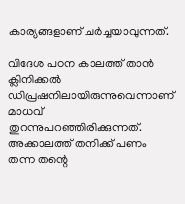കാര്യങ്ങളാണ് ചർച്ചയാവുന്നത്.

വിദേശ പഠന കാലത്ത് താൻ ക്ലിനിക്കൽ ഡിപ്രഷനിലായിരുന്നുവെന്നാണ് മാധവ് തുറന്നുപറഞ്ഞിരിക്കുന്നത്. അക്കാലത്ത് തനിക്ക് പണം തന്ന തന്റെ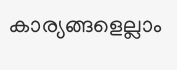കാര്യങ്ങളെല്ലാം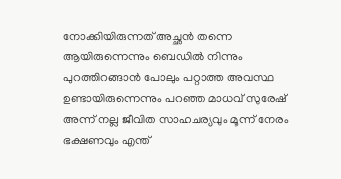നോക്കിയിരുന്നത് അച്ഛൻ തന്നെ ആയിരുന്നെന്നും ബെഡിൽ നിന്നും പുറത്തിറങ്ങാൻ പോലും പറ്റാത്ത അവസ്ഥ ഉണ്ടായിരുന്നെന്നും പറഞ്ഞ മാധവ് സുരേഷ് അന്ന് നല്ല ജീവിത സാഹചര്യവും മൂന്ന് നേരം ഭക്ഷണവും എന്ത്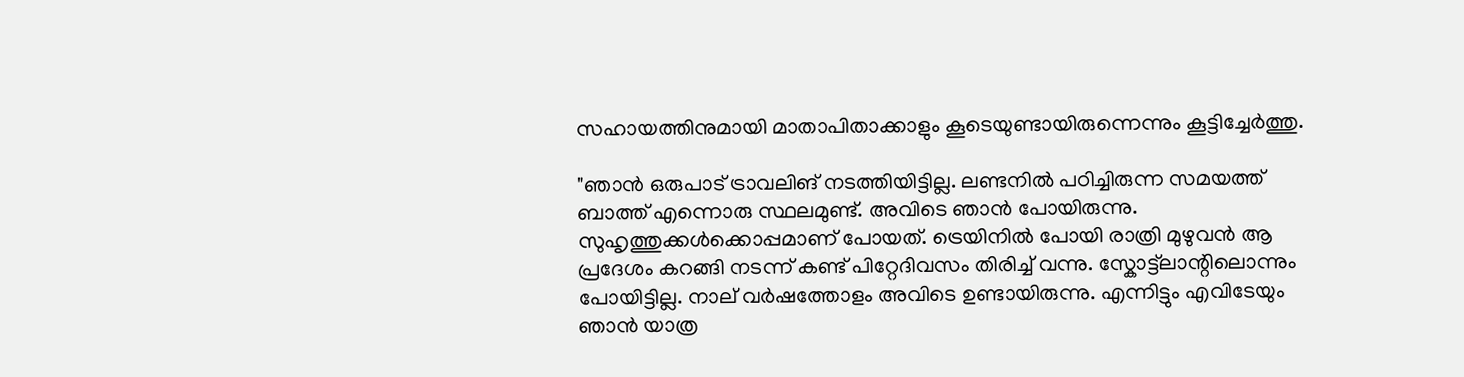സഹായത്തിനുമായി മാതാപിതാക്കാളും കൂടെയുണ്ടായിരുന്നെന്നും കൂട്ടിച്ചേർത്തു.

"ഞാൻ ഒരുപാട് ട്രാവലിങ് നടത്തിയിട്ടില്ല. ലണ്ടനിൽ പഠിച്ചിരുന്ന സമയത്ത് ബാത്ത് എന്നൊരു സ്ഥലമുണ്ട്. അവിടെ ഞാൻ പോയിരുന്നു. സുഹൃത്തുക്കൾക്കൊപ്പമാണ് പോയത്. ട്രെയിനിൽ പോയി രാത്രി മുഴുവൻ ആ പ്രദേശം കറങ്ങി നടന്ന് കണ്ട് പിറ്റേദിവസം തിരിച്ച് വന്നു. സ്കോട്ട്ലാന്റിലൊന്നും പോയിട്ടില്ല. നാല് വർഷത്തോളം അവിടെ ഉണ്ടായിരുന്നു. എന്നിട്ടും എവിടേയും ഞാൻ യാത്ര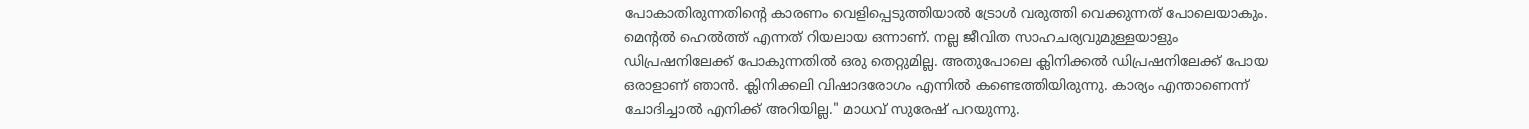പോകാതിരുന്നതിന്റെ കാരണം വെളിപ്പെടുത്തിയാൽ ‌ട്രോൾ വരുത്തി വെക്കുന്നത് പോലെയാകും. മെന്റൽ ഹെൽത്ത് എന്നത് റിയലായ ഒന്നാണ്. നല്ല ജീവിത സാഹചര്യവുമുള്ളയാളും ഡിപ്രഷനിലേക്ക് പോകുന്നതിൽ ഒരു തെറ്റുമില്ല. അതുപോലെ ക്ലിനിക്കൽ ഡിപ്രഷനിലേക്ക് പോയ ഒരാളാണ് ഞാൻ. ക്ലിനിക്കലി വിഷാദരോഗം എന്നിൽ കണ്ടെത്തിയിരുന്നു. കാര്യം എന്താണെന്ന് ചോദിച്ചാൽ എനിക്ക് അറിയില്ല." മാധവ് സുരേഷ് പറയുന്നു.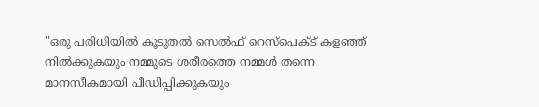"ഒരു പരിധിയിൽ കൂടുതൽ സെൽഫ് റെസ്പെക്ട് കളഞ്ഞ് നിൽക്കുകയും നമ്മുടെ ശരീരത്തെ നമ്മൾ തന്നെ മാനസീകമായി പീഡിപ്പിക്കുകയും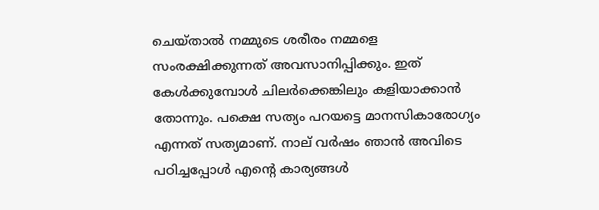ചെയ്താൽ നമ്മുടെ ശരീരം നമ്മളെ സംരക്ഷിക്കുന്നത് അവസാനിപ്പിക്കും. ഇത് കേൾക്കുമ്പോൾ ചിലർക്കെങ്കിലും കളിയാക്കാൻ തോന്നും. പക്ഷെ സത്യം പറയട്ടെ മാനസികാരോഗ്യം എന്നത് സത്യമാണ്. നാല് വർഷം ഞാൻ അവിടെ പഠിച്ചപ്പോൾ എന്റെ കാര്യങ്ങൾ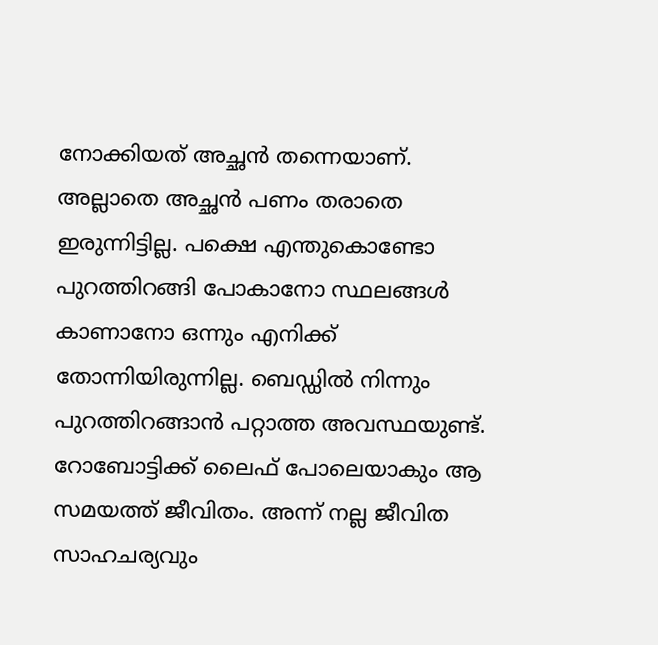നോക്കിയത് അച്ഛൻ തന്നെയാണ്. അല്ലാതെ അച്ഛൻ പണം തരാത‍െ ഇരുന്നിട്ടില്ല. പക്ഷെ എന്തുകൊണ്ടോ പുറത്തിറങ്ങി പോകാനോ സ്ഥലങ്ങൾ കാണാനോ ഒന്നും എനിക്ക് തോന്നിയിരുന്നില്ല. ബെഡ്ഡിൽ നിന്നും പുറത്തിറങ്ങാൻ പറ്റാത്ത അവസ്ഥയുണ്ട്. റോബോട്ടിക്ക് ലൈഫ് പോലെയാകും ആ സമയത്ത് ജീവിതം. അന്ന് നല്ല ജീവിത സാഹചര്യവും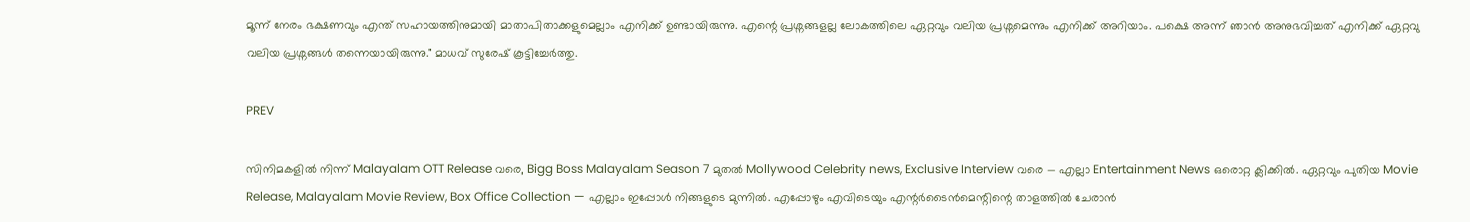മൂന്ന് നേരം ഭക്ഷണവും എന്ത് സഹായത്തിനുമായി മാതാപിതാക്കളുമെല്ലാം എനിക്ക് ഉണ്ടായിരുന്നു. എന്റെ പ്രശ്നങ്ങളല്ല ലോകത്തിലെ ഏറ്റവും വലിയ പ്രശ്നമെന്നും എനിക്ക് അറിയാം. പക്ഷെ അന്ന് ഞാൻ അനുഭവിച്ചത് എനിക്ക് ഏറ്റവു വലിയ പ്രശ്നങ്ങൾ തന്നെയായിരുന്നു." മാധവ് സുരേഷ് കൂട്ടിച്ചേർത്തു.

PREV

സിനിമകളിൽ നിന്ന് Malayalam OTT Release വരെ, Bigg Boss Malayalam Season 7 മുതൽ Mollywood Celebrity news, Exclusive Interview വരെ — എല്ലാ Entertainment News ഒരൊറ്റ ക്ലിക്കിൽ. ഏറ്റവും പുതിയ Movie Release, Malayalam Movie Review, Box Office Collection — എല്ലാം ഇപ്പോൾ നിങ്ങളുടെ മുന്നിൽ. എപ്പോഴും എവിടെയും എന്റർടൈൻമെന്റിന്റെ താളത്തിൽ ചേരാൻ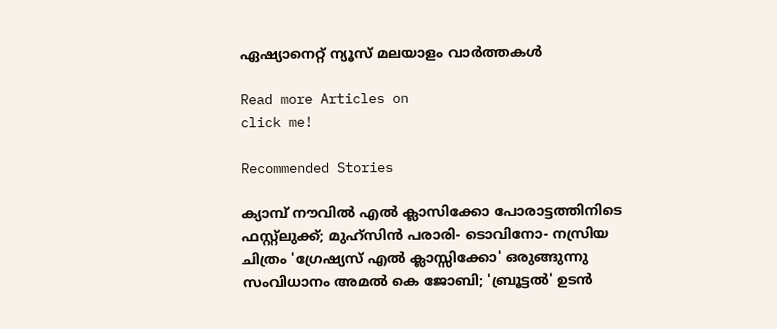ഏഷ്യാനെറ്റ് ന്യൂസ് മലയാളം വാർത്തകൾ

Read more Articles on
click me!

Recommended Stories

ക്യാമ്പ് നൗവിൽ എൽ ക്ലാസിക്കോ പോരാട്ടത്തിനിടെ ഫസ്റ്റ്ലുക്ക്; മുഹ്‌സിൻ പരാരി- ടൊവിനോ- നസ്രിയ ചിത്രം 'ഗ്രേഷ്യസ് എൽ ക്ലാസ്സിക്കോ' ഒരുങ്ങുന്നു
സംവിധാനം അമല്‍ കെ ജോബി; 'ബ്രൂട്ടല്‍' ഉടന്‍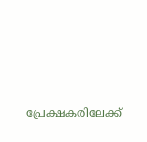പ്രേക്ഷകരിലേക്ക്